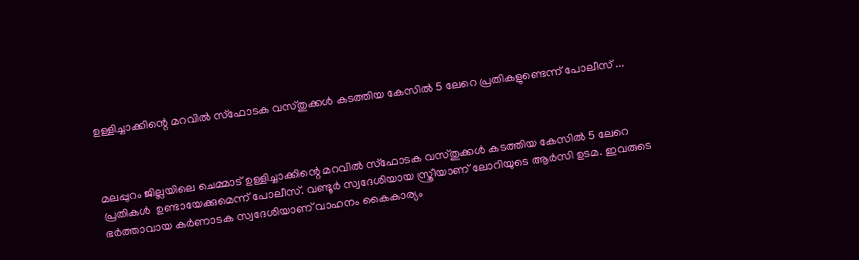ഉള്ളിച്ചാക്കിന്റെ മറവിൽ സ്ഫോടക വസ്തുക്കൾ കടത്തിയ കേസിൽ 5 ലേറെ പ്രതികളുണ്ടെന്ന് പോലീസ് ...



മലപ്പുറം ജില്ലയിലെ ചെമ്മാട് ഉള്ളിച്ചാക്കിന്റെ മറവിൽ സ്ഫോടക വസ്തുക്കൾ കടത്തിയ കേസിൽ 5 ലേറെ പ്രതികൾ  ഉണ്ടായേക്കുമെന്ന് പോലീസ്. വണ്ടൂർ സ്വദേശിയായ സ്ത്രീയാണ് ലോറിയുടെ ആർസി ഉടമ. ഇവരുടെ ഭർത്താവായ കർണാടക സ്വദേശിയാണ് വാഹനം കൈകാര്യം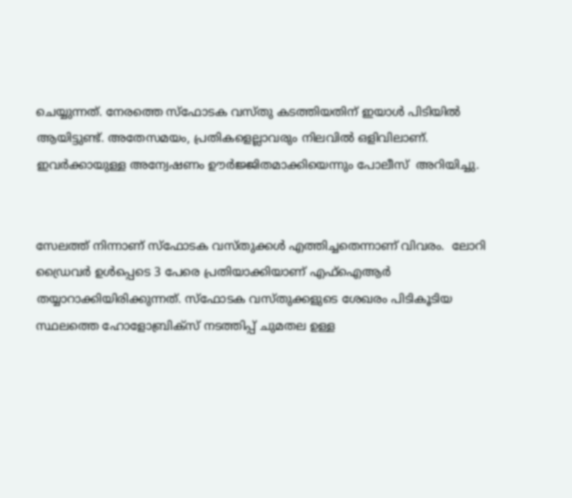ചെയ്യുന്നത്. നേരത്തെ സ്ഫോടക വസ്തു കടത്തിയതിന് ഇയാൾ പിടിയിൽ ആയിട്ടുണ്ട്. അതേസമയം, പ്രതികളെല്ലാവരും നിലവിൽ ഒളിവിലാണ്. ഇവർക്കായുള്ള അന്വേഷണം ഊർജ്ജിതമാക്കിയെന്നും പോലീസ്  അറിയിച്ചു.


സേലത്ത് നിന്നാണ് സ്ഫോടക വസ്തുക്കൾ എത്തിച്ചതെന്നാണ് വിവരം.  ലോറി ഡ്രൈവർ ഉൾപ്പെടെ 3 പേരെ പ്രതിയാക്കിയാണ് എഫ്ഐആർ തയ്യാറാക്കിയിരിക്കുന്നത്. സ്ഫോടക വസ്തുക്കളുടെ ശേഖരം പിടികൂടിയ സ്ഥലത്തെ ഹോളോബ്രിക്‌സ് നടത്തിപ്പ് ചുമതല ഉള്ള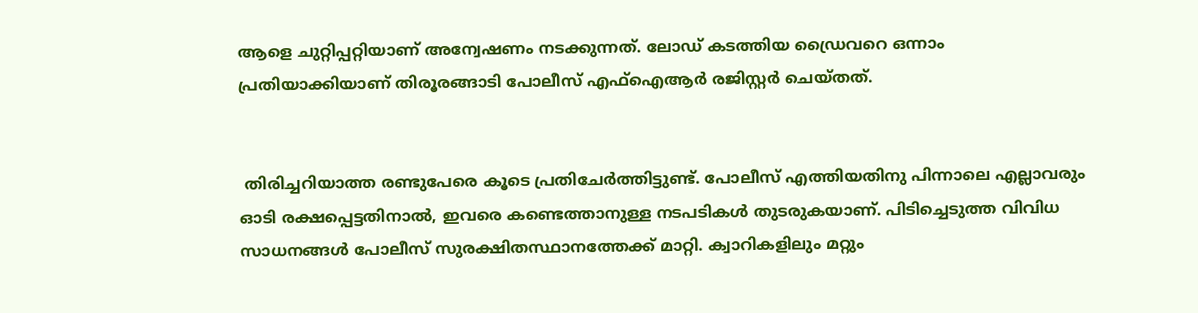ആളെ ചുറ്റിപ്പറ്റിയാണ് അന്വേഷണം നടക്കുന്നത്. ലോഡ് കടത്തിയ ഡ്രൈവറെ ഒന്നാം പ്രതിയാക്കിയാണ് തിരൂരങ്ങാടി പോലീസ് എഫ്ഐആർ രജിസ്റ്റർ ചെയ്തത്.


 തിരിച്ചറിയാത്ത രണ്ടുപേരെ കൂടെ പ്രതിചേർത്തിട്ടുണ്ട്. പോലീസ് എത്തിയതിനു പിന്നാലെ എല്ലാവരും ഓടി രക്ഷപ്പെട്ടതിനാൽ, ഇവരെ കണ്ടെത്താനുള്ള നടപടികൾ തുടരുകയാണ്. പിടിച്ചെടുത്ത വിവിധ സാധനങ്ങൾ പോലീസ് സുരക്ഷിതസ്ഥാനത്തേക്ക് മാറ്റി. ക്വാറികളിലും മറ്റും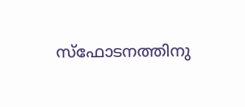സ്ഫോടനത്തിനു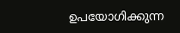ഉപയോഗിക്കുന്ന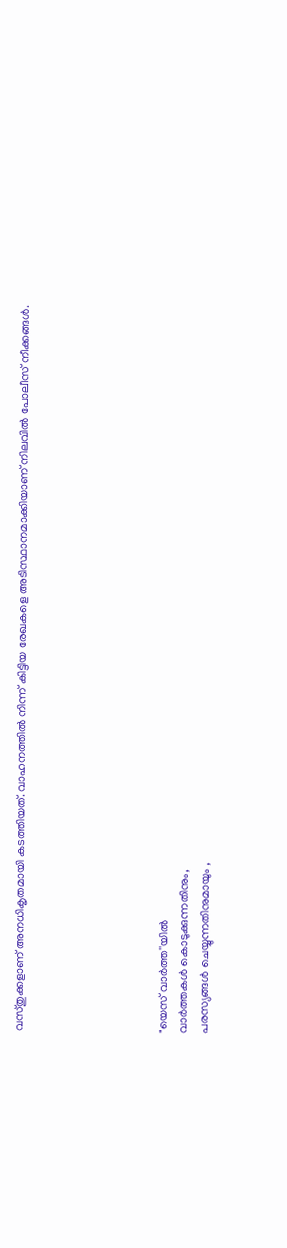വസ്തുക്കളാണ് അനധികൃതമായി കടത്തിയത്. വാഹനത്തിൽ നിന്ന് കിട്ടിയ രേഖകളെ അടിസ്ഥാനമാക്കിയാണ് നിലവിൽ പോലീസ് നീക്കങ്ങൾ.






"യെസ് വാർത്ത''യിൽ
വാർത്തകൾ കൊടുക്കുന്നതിനും,
പരസ്യങ്ങൾ ചെയ്യുന്നതിനുമായും ,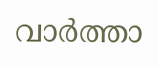വാർത്താ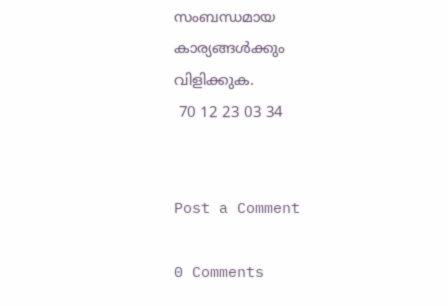സംബന്ധമായ കാര്യങ്ങൾക്കും
വിളിക്കുക.
 70 12 23 03 34


Post a Comment

0 Comments